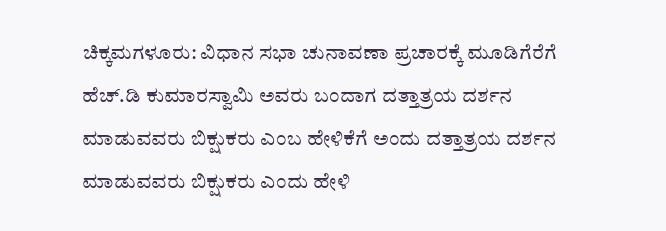ಚಿಕ್ಕಮಗಳೂರು: ವಿಧಾನ ಸಭಾ ಚುನಾವಣಾ ಪ್ರಚಾರಕ್ಕೆ ಮೂಡಿಗೆರೆಗೆ ಹೆಚ್.ಡಿ ಕುಮಾರಸ್ವಾಮಿ ಅವರು ಬಂದಾಗ ದತ್ತಾತ್ರಯ ದರ್ಶನ ಮಾಡುವವರು ಬಿಕ್ಷುಕರು ಎಂಬ ಹೇಳಿಕೆಗೆ ಅಂದು ದತ್ತಾತ್ರಯ ದರ್ಶನ ಮಾಡುವವರು ಬಿಕ್ಷುಕರು ಎಂದು ಹೇಳಿ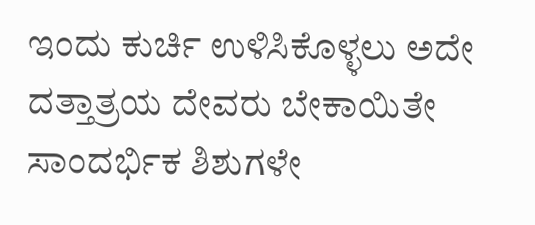ಇಂದು ಕುರ್ಚಿ ಉಳಿಸಿಕೊಳ್ಳಲು ಅದೇ ದತ್ತಾತ್ರಯ ದೇವರು ಬೇಕಾಯಿತೇ ಸಾಂದರ್ಭಿಕ ಶಿಶುಗಳೇ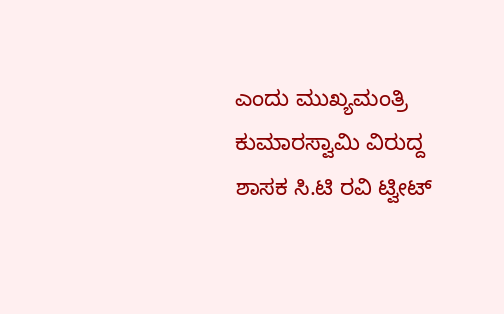ಎಂದು ಮುಖ್ಯಮಂತ್ರಿ ಕುಮಾರಸ್ವಾಮಿ ವಿರುದ್ದ ಶಾಸಕ ಸಿ.ಟಿ ರವಿ ಟ್ವೀಟ್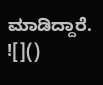ಮಾಡಿದ್ದಾರೆ.
![]()